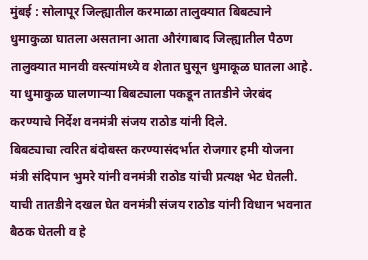मुंबई : सोलापूर जिल्ह्यातील करमाळा तालुक्यात बिबट्याने धुमाकुळा घातला असताना आता औरंगाबाद जिल्ह्यातील पैठण तालुक्यात मानवी वस्त्यांमध्ये व शेतात घुसून धुमाकूळ घातला आहे. या धुमाकुळ घालणाऱ्या बिबट्याला पकडून तातडीने जेरबंद करण्याचे निर्देश वनमंत्री संजय राठोड यांनी दिले.
बिबट्याचा त्वरित बंदोबस्त करण्यासंदर्भात रोजगार हमी योजना मंत्री संदिपान भुमरे यांनी वनमंत्री राठोड यांची प्रत्यक्ष भेट घेतली. याची तातडीने दखल घेत वनमंत्री संजय राठोड यांनी विधान भवनात बैठक घेतली व हे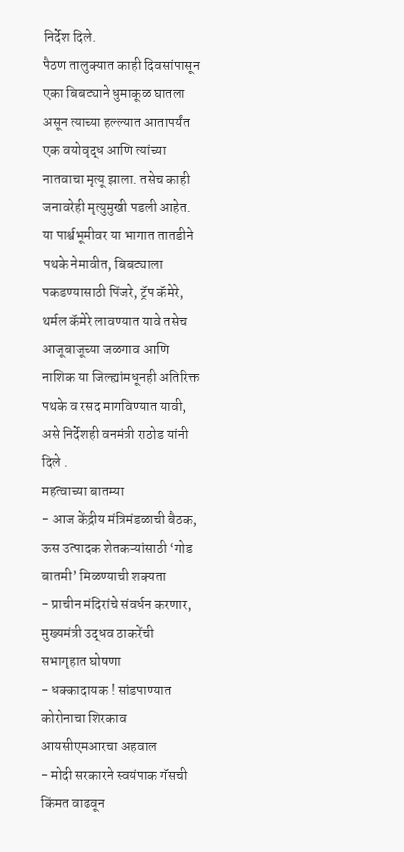निर्देश दिले.
पैठण तालुक्यात काही दिवसांपासून एका बिबट्याने धुमाकूळ घातला असून त्याच्या हल्ल्यात आतापर्यंत एक वयोवृद्ध आणि त्यांच्या नातवाचा मृत्यू झाला. तसेच काही जनावरेही मृत्युमुखी पडली आहेत. या पार्श्वभूमीवर या भागात तातडीने पथके नेमावीत, बिबट्याला पकडण्यासाठी पिंजरे, ट्रॅप कॅमेरे, थर्मल कॅमेरे लावण्यात यावे तसेच आजूबाजूच्या जळगाव आणि नाशिक या जिल्ह्यांमधूनही अतिरिक्त पथके व रसद मागविण्यात यावी, असे निर्देशही वनमंत्री राठोड यांनी दिले .
महत्वाच्या बातम्या
- आज केंद्रीय मंत्रिमंडळाची बैठक, ऊस उत्पादक शेतकऱ्यांसाठी ‘गोड बातमी’ मिळण्याची शक्यता
- प्राचीन मंदिरांचे संवर्धन करणार, मुख्यमंत्री उद्धव ठाकरेंची सभागृहात घोषणा
- धक्कादायक ! सांडपाण्यात कोरोनाचा शिरकाव आयसीएमआरचा अहवाल
- मोदी सरकारने स्वयंपाक गॅसची किंमत वाढवून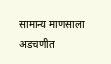सामान्य माणसाला अडचणीत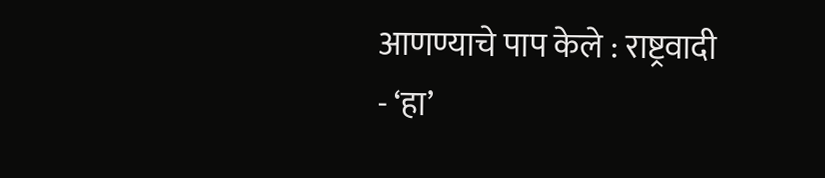आणण्याचे पाप केले : राष्ट्रवादी
- ‘हा’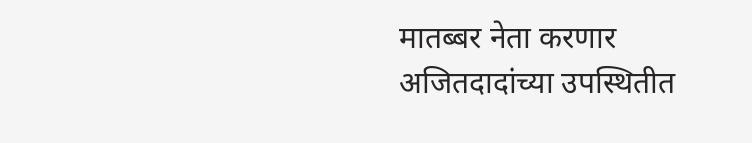मातब्बर नेता करणार अजितदादांच्या उपस्थितीत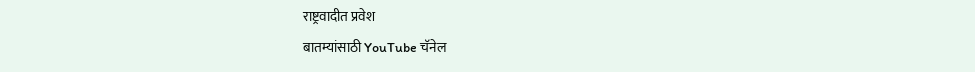राष्ट्रवादीत प्रवेश
बातम्यांसाठी YouTube चॅनेल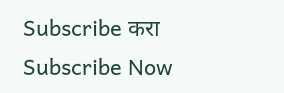Subscribe करा
Subscribe Now